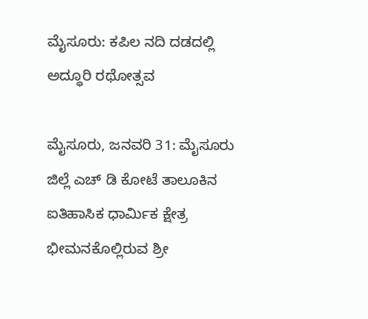ಮೈಸೂರು: ಕಪಿಲ ನದಿ ದಡದಲ್ಲಿ ಅದ್ಧೂರಿ ರಥೋತ್ಸವ

ಮೈಸೂರು, ಜನವರಿ 31: ಮೈಸೂರು ಜಿಲ್ಲೆ ಎಚ್ ಡಿ ಕೋಟೆ ತಾಲೂಕಿನ ಐತಿಹಾಸಿಕ ಧಾರ್ಮಿಕ ಕ್ಷೇತ್ರ ಭೀಮನಕೊಲ್ಲಿರುವ ಶ್ರೀ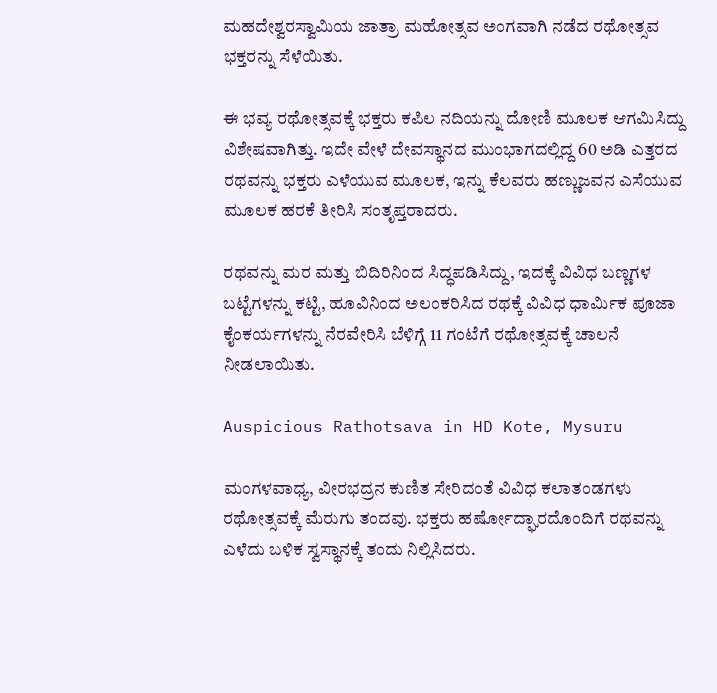ಮಹದೇಶ್ವರಸ್ವಾಮಿಯ ಜಾತ್ರಾ ಮಹೋತ್ಸವ ಅಂಗವಾಗಿ ನಡೆದ ರಥೋತ್ಸವ ಭಕ್ತರನ್ನು ಸೆಳೆಯಿತು.

ಈ ಭವ್ಯ ರಥೋತ್ಸವಕ್ಕೆ ಭಕ್ತರು ಕಪಿಲ ನದಿಯನ್ನು ದೋಣಿ ಮೂಲಕ ಆಗಮಿಸಿದ್ದು ವಿಶೇಷವಾಗಿತ್ತು. ಇದೇ ವೇಳೆ ದೇವಸ್ಥಾನದ ಮುಂಭಾಗದಲ್ಲಿದ್ದ 60 ಅಡಿ ಎತ್ತರದ ರಥವನ್ನು ಭಕ್ತರು ಎಳೆಯುವ ಮೂಲಕ, ಇನ್ನು ಕೆಲವರು ಹಣ್ಣುಜವನ ಎಸೆಯುವ ಮೂಲಕ ಹರಕೆ ತೀರಿಸಿ ಸಂತೃಪ್ತರಾದರು.

ರಥವನ್ನು ಮರ ಮತ್ತು ಬಿದಿರಿನಿಂದ ಸಿದ್ಧಪಡಿಸಿದ್ದು, ಇದಕ್ಕೆ ವಿವಿಧ ಬಣ್ಣಗಳ ಬಟ್ಟೆಗಳನ್ನು ಕಟ್ಟಿ, ಹೂವಿನಿಂದ ಅಲಂಕರಿಸಿದ ರಥಕ್ಕೆ ವಿವಿಧ ಧಾರ್ಮಿಕ ಪೂಜಾ ಕೈಂಕರ್ಯಗಳನ್ನು ನೆರವೇರಿಸಿ ಬೆಳಿಗ್ಗೆ 11 ಗಂಟೆಗೆ ರಥೋತ್ಸವಕ್ಕೆ ಚಾಲನೆ ನೀಡಲಾಯಿತು.

Auspicious Rathotsava in HD Kote, Mysuru

ಮಂಗಳವಾಧ್ಯ, ವೀರಭದ್ರನ ಕುಣಿತ ಸೇರಿದಂತೆ ವಿವಿಧ ಕಲಾತಂಡಗಳು ರಥೋತ್ಸವಕ್ಕೆ ಮೆರುಗು ತಂದವು. ಭಕ್ತರು ಹರ್ಷೋದ್ಘಾರದೊಂದಿಗೆ ರಥವನ್ನು ಎಳೆದು ಬಳಿಕ ಸ್ವಸ್ಥಾನಕ್ಕೆ ತಂದು ನಿಲ್ಲಿಸಿದರು.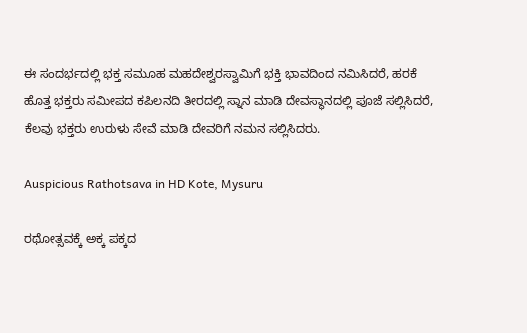ಈ ಸಂದರ್ಭದಲ್ಲಿ ಭಕ್ತ ಸಮೂಹ ಮಹದೇಶ್ವರಸ್ವಾಮಿಗೆ ಭಕ್ತಿ ಭಾವದಿಂದ ನಮಿಸಿದರೆ, ಹರಕೆ ಹೊತ್ತ ಭಕ್ತರು ಸಮೀಪದ ಕಪಿಲನದಿ ತೀರದಲ್ಲಿ ಸ್ನಾನ ಮಾಡಿ ದೇವಸ್ಥಾನದಲ್ಲಿ ಪೂಜೆ ಸಲ್ಲಿಸಿದರೆ, ಕೆಲವು ಭಕ್ತರು ಉರುಳು ಸೇವೆ ಮಾಡಿ ದೇವರಿಗೆ ನಮನ ಸಲ್ಲಿಸಿದರು.

Auspicious Rathotsava in HD Kote, Mysuru

ರಥೋತ್ಸವಕ್ಕೆ ಅಕ್ಕ ಪಕ್ಕದ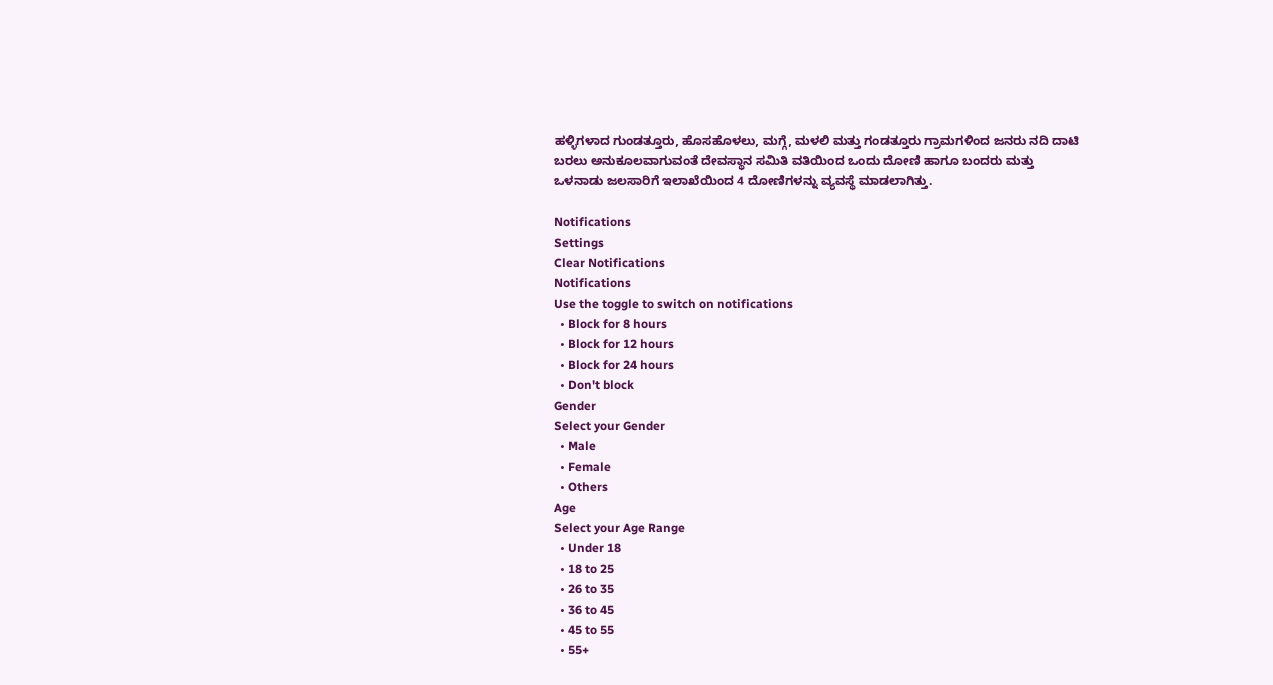ಹಳ್ಳಿಗಳಾದ ಗುಂಡತ್ತೂರು, ಹೊಸಹೊಳಲು, ಮಗ್ಗೆ, ಮಳಲಿ ಮತ್ತು ಗಂಡತ್ತೂರು ಗ್ರಾಮಗಳಿಂದ ಜನರು ನದಿ ದಾಟಿ ಬರಲು ಅನುಕೂಲವಾಗುವಂತೆ ದೇವಸ್ಥಾನ ಸಮಿತಿ ವತಿಯಿಂದ ಒಂದು ದೋಣಿ ಹಾಗೂ ಬಂದರು ಮತ್ತು ಒಳನಾಡು ಜಲಸಾರಿಗೆ ಇಲಾಖೆಯಿಂದ 4 ದೋಣಿಗಳನ್ನು ವ್ಯವಸ್ಥೆ ಮಾಡಲಾಗಿತ್ತು.

Notifications
Settings
Clear Notifications
Notifications
Use the toggle to switch on notifications
  • Block for 8 hours
  • Block for 12 hours
  • Block for 24 hours
  • Don't block
Gender
Select your Gender
  • Male
  • Female
  • Others
Age
Select your Age Range
  • Under 18
  • 18 to 25
  • 26 to 35
  • 36 to 45
  • 45 to 55
  • 55+